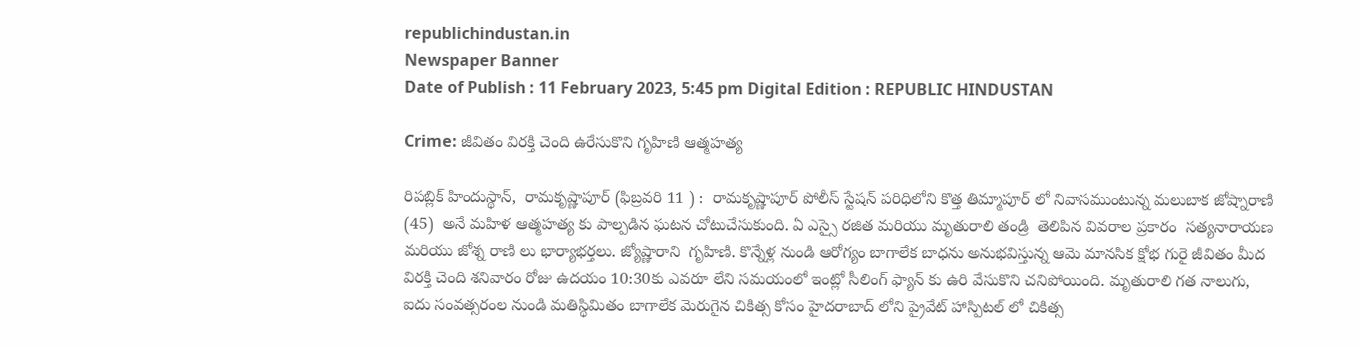republichindustan.in
Newspaper Banner
Date of Publish : 11 February 2023, 5:45 pm Digital Edition : REPUBLIC HINDUSTAN

Crime: జీవితం విరక్తి చెంది ఉరేసుకొని గృహిణి ఆత్మహత్య

రిపబ్లిక్ హిందుస్థాన్,  రామకృష్ణాపూర్ (ఫిబ్రవరి 11 ) :  రామకృష్ణాపూర్ పోలీస్ స్టేషన్ పరిధిలోని కొత్త తిమ్మాపూర్ లో నివాసముంటున్న మలుబాక జోష్నారాణి (45)  అనే మహిళ ఆత్మహత్య కు పాల్పడిన ఘటన చోటుచేసుకుంది. ఏ ఎస్సై రజిత మరియు మృతురాలి తండ్రి  తెలిపిన వివరాల ప్రకారం  సత్యనారాయణ మరియు జోశ్న రాణి లు భార్యాభర్తలు. జ్యోష్ణారాని  గృహిణి. కొన్నేళ్ల నుండి ఆరోగ్యం బాగాలేక బాధను అనుభవిస్తున్న ఆమె మానసిక క్షోభ గురై జీవితం మీద విరక్తి చెంది శనివారం రోజు ఉదయం 10:30కు ఎవరూ లేని సమయంలో ఇంట్లో సీలింగ్ ఫ్యాన్ కు ఉరి వేసుకొని చనిపోయింది. మృతురాలి గత నాలుగు, ఐదు సంవత్సరంల నుండి మతిస్థిమితం బాగాలేక మెరుగైన చికిత్స కోసం హైదరాబాద్ లోని ప్రైవేట్ హాస్పిటల్ లో చికిత్స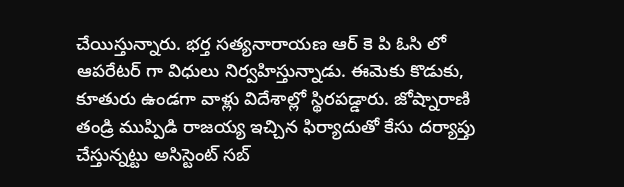చేయిస్తున్నారు. భర్త సత్యనారాయణ ఆర్ కె పి ఓసి లో ఆపరేటర్ గా విధులు నిర్వహిస్తున్నాడు. ఈమెకు కొడుకు, కూతురు ఉండగా వాళ్లు విదేశాల్లో స్థిరపడ్డారు. జోష్నారాణి తండ్రి ముప్పిడి రాజయ్య ఇచ్చిన ఫిర్యాదుతో కేసు దర్యాప్తు చేస్తున్నట్టు అసిస్టెంట్ సబ్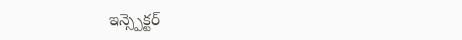ఇన్స్పెక్టర్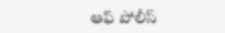ఆఫ్ పోలీస్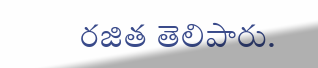రజిత తెలిపారు.